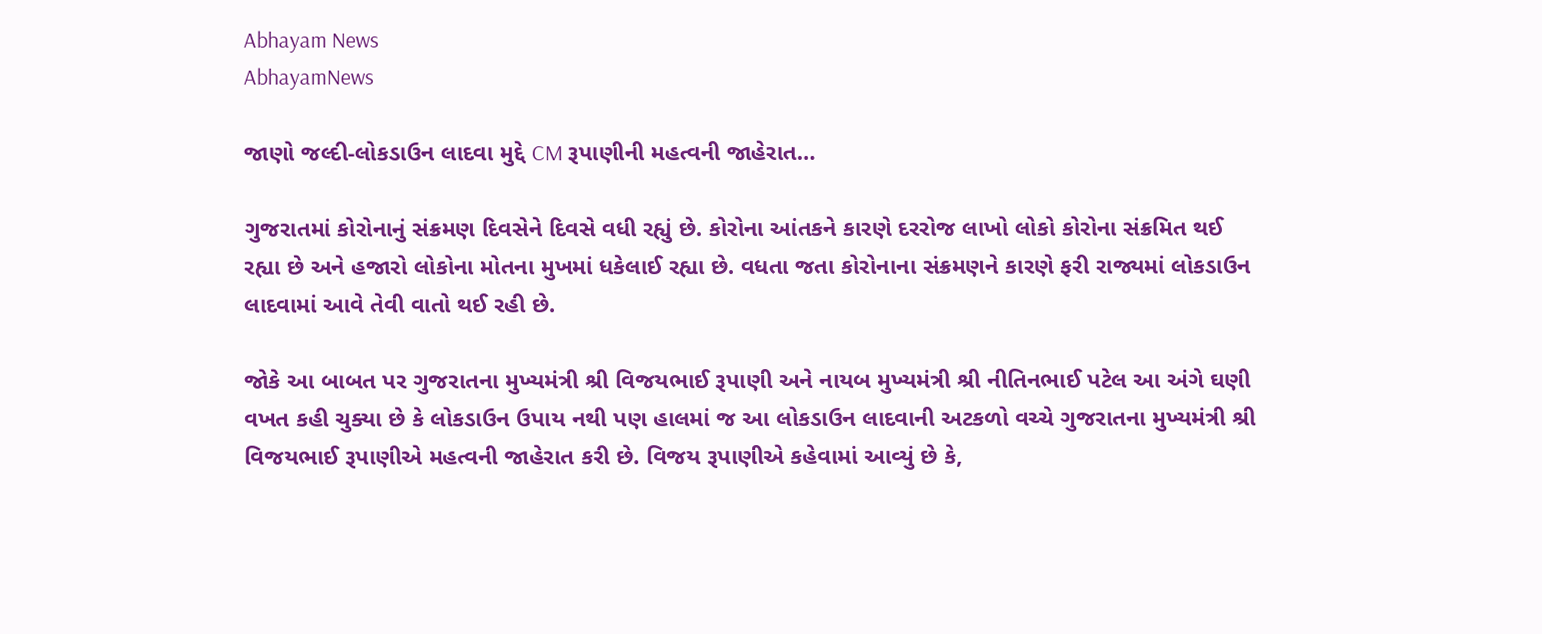Abhayam News
AbhayamNews

જાણો જલ્દી-લોકડાઉન લાદવા મુદ્દે CM રૂપાણીની મહત્વની જાહેરાત…

ગુજરાતમાં કોરોનાનું સંક્રમણ દિવસેને દિવસે વધી રહ્યું છે. કોરોના આંતકને કારણે દરરોજ લાખો લોકો કોરોના સંક્રમિત થઈ રહ્યા છે અને હજારો લોકોના મોતના મુખમાં ધકેલાઈ રહ્યા છે. વધતા જતા કોરોનાના સંક્રમણને કારણે ફરી રાજ્યમાં લોકડાઉન લાદવામાં આવે તેવી વાતો થઈ રહી છે.

જોકે આ બાબત પર ગુજરાતના મુખ્યમંત્રી શ્રી વિજયભાઈ રૂપાણી અને નાયબ મુખ્યમંત્રી શ્રી નીતિનભાઈ પટેલ આ અંગે ઘણી વખત કહી ચુક્યા છે કે લોકડાઉન ઉપાય નથી પણ હાલમાં જ આ લોકડાઉન લાદવાની અટકળો વચ્ચે ગુજરાતના મુખ્યમંત્રી શ્રી વિજયભાઈ રૂપાણીએ મહત્વની જાહેરાત કરી છે. વિજય રૂપાણીએ કહેવામાં આવ્યું છે કે,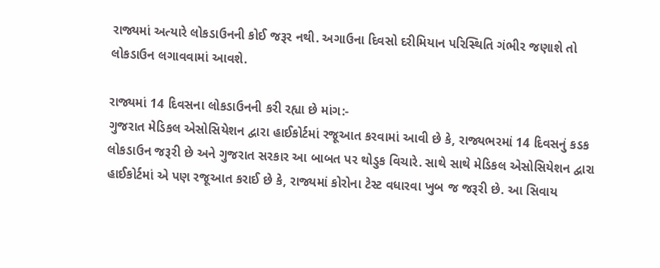રાજ્યમાં અત્યારે લોકડાઉનની કોઈ જરૂર નથી. અગાઉના દિવસો દરીમિયાન પરિસ્થિતિ ગંભીર જણાશે તો લોકડાઉન લગાવવામાં આવશે.

રાજ્યમાં 14 દિવસના લોકડાઉનની કરી રહ્યા છે માંગ:-
ગુજરાત મેડિકલ એસોસિયેશન દ્વારા હાઈકોર્ટમાં રજૂઆત કરવામાં આવી છે કે, રાજ્યભરમાં 14 દિવસનું કડક લોકડાઉન જરૂરી છે અને ગુજરાત સરકાર આ બાબત પર થોડુક વિચારે. સાથે સાથે મેડિકલ એસોસિયેશન દ્વારા હાઈકોર્ટમાં એ પણ રજૂઆત કરાઈ છે કે, રાજ્યમાં કોરોના ટેસ્ટ વધારવા ખુબ જ જરૂરી છે. આ સિવાય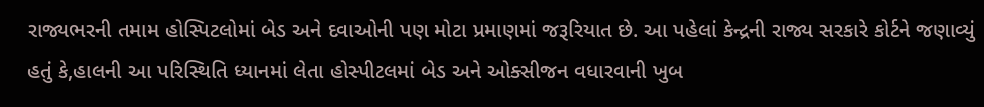રાજ્યભરની તમામ હોસ્પિટલોમાં બેડ અને દવાઓની પણ મોટા પ્રમાણમાં જરૂરિયાત છે. આ પહેલાં કેન્દ્રની રાજ્ય સરકારે કોર્ટને જણાવ્યું હતું કે,હાલની આ પરિસ્થિતિ ધ્યાનમાં લેતા હોસ્પીટલમાં બેડ અને ઓક્સીજન વધારવાની ખુબ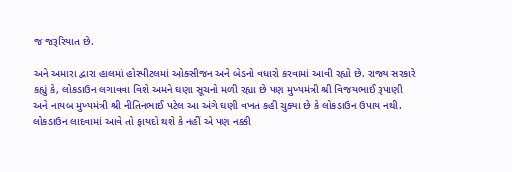જ જરૂરિયાત છે.

અને અમારા દ્વારા હાલમાં હોસ્પીટલમાં ઓક્સીજન અને બેડનો વધારો કરવામાં આવી રહ્યો છે. રાજ્ય સરકારે કહ્યું કે, લોકડાઉન લગાવવા વિશે અમને ઘણા સૂચનો મળી રહ્યા છે પણ મુખ્યમંત્રી શ્રી વિજયભાઈ રૂપાણી અને નાયબ મુખ્યમંત્રી શ્રી નીતિનભાઈ પટેલ આ અંગે ઘણી વખત કહી ચુક્યા છે કે લોકડાઉન ઉપાય નથી. લોકડાઉન લાદવામાં આવે તો ફાયદો થશે કે નહીં એ પણ નક્કી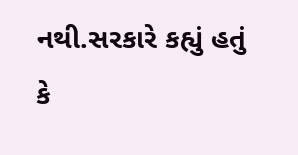નથી.સરકારે કહ્યું હતું કે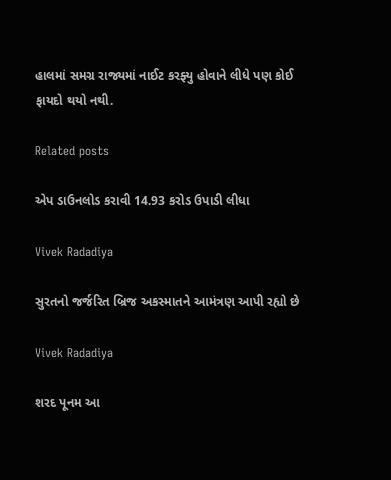હાલમાં સમગ્ર રાજ્યમાં નાઈટ કરફ્યુ હોવાને લીધે પણ કોઈ ફાયદો થયો નથી.

Related posts

એપ ડાઉનલોડ કરાવી 14.93 કરોડ ઉપાડી લીધા

Vivek Radadiya

સુરતનો જર્જરિત બ્રિજ અકસ્માતને આમંત્રણ આપી રહ્યો છે

Vivek Radadiya

શરદ પૂનમ આ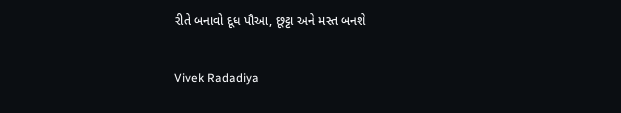રીતે બનાવો દૂધ પૌઆ, છૂટ્ટા અને મસ્ત બનશે

Vivek Radadiya